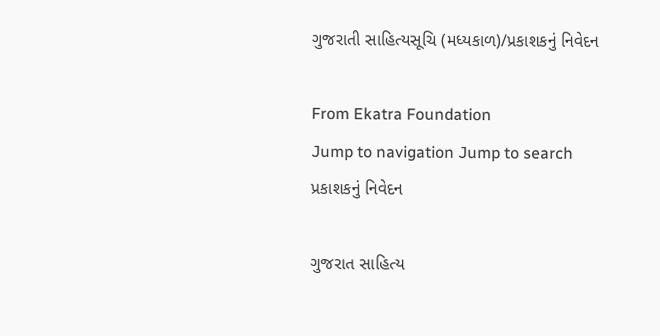ગુજરાતી સાહિત્યસૂચિ (મધ્યકાળ)/પ્રકાશકનું નિવેદન

From Ekatra Foundation
Jump to navigation Jump to search
પ્રકાશકનું નિવેદન

ગુજરાત સાહિત્ય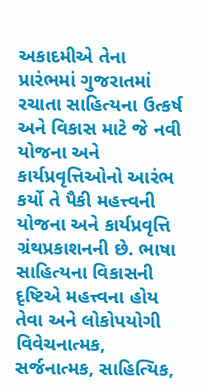અકાદમીએ તેના પ્રારંભમાં ગુજરાતમાં રચાતા સાહિત્યના ઉત્કર્ષ અને વિકાસ માટે જે નવી યોજના અને કાર્યપ્રવૃત્તિઓનો આરંભ કર્યો તે પૈકી મહત્ત્વની યોજના અને કાર્યપ્રવૃત્તિ ગ્રંથપ્રકાશનની છે. ભાષા સાહિત્યના વિકાસની દૃષ્ટિએ મહત્ત્વના હોય તેવા અને લોકોપયોગી વિવેચનાત્મક, સર્જનાત્મક, સાહિત્યિક,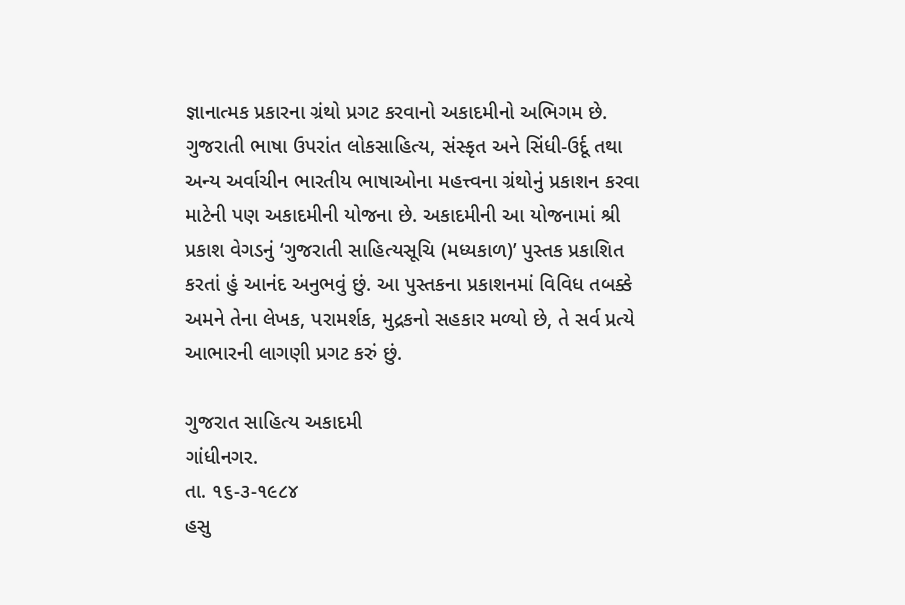જ્ઞાનાત્મક પ્રકારના ગ્રંથો પ્રગટ કરવાનો અકાદમીનો અભિગમ છે. ગુજરાતી ભાષા ઉપરાંત લોકસાહિત્ય, સંસ્કૃત અને સિંધી-ઉર્દૂ તથા અન્ય અર્વાચીન ભારતીય ભાષાઓના મહત્ત્વના ગ્રંથોનું પ્રકાશન કરવા માટેની પણ અકાદમીની યોજના છે. અકાદમીની આ યોજનામાં શ્રી પ્રકાશ વેગડનું ‘ગુજરાતી સાહિત્યસૂચિ (મધ્યકાળ)’ પુસ્તક પ્રકાશિત કરતાં હું આનંદ અનુભવું છું. આ પુસ્તકના પ્રકાશનમાં વિવિધ તબક્કે અમને તેના લેખક, પરામર્શક, મુદ્રકનો સહકાર મળ્યો છે, તે સર્વ પ્રત્યે આભારની લાગણી પ્રગટ કરું છું.

ગુજરાત સાહિત્ય અકાદમી
ગાંધીનગર.
તા. ૧૬-૩-૧૯૮૪
હસુ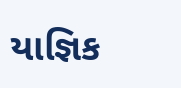યાજ્ઞિક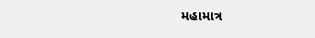મહામાત્ર